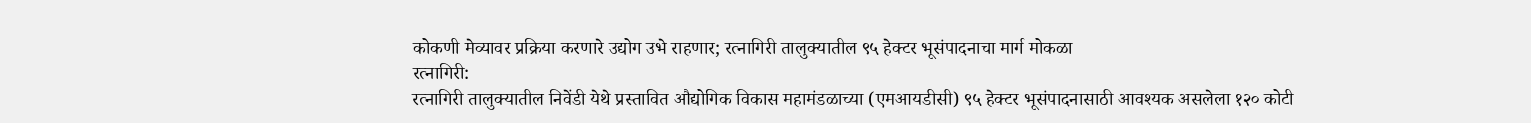कोकणी मेव्यावर प्रक्रिया करणारे उद्योग उभे राहणार; रत्नागिरी तालुक्यातील ९५ हेक्टर भूसंपादनाचा मार्ग मोकळा
रत्नागिरी:
रत्नागिरी तालुक्यातील निवेंडी येथे प्रस्तावित औद्योगिक विकास महामंडळाच्या (एमआयडीसी) ९५ हेक्टर भूसंपादनासाठी आवश्यक असलेला १२० कोटी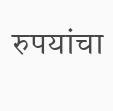रुपयांचा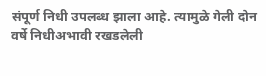संपूर्ण निधी उपलब्ध झाला आहे. त्यामुळे गेली दोन वर्षे निधीअभावी रखडलेली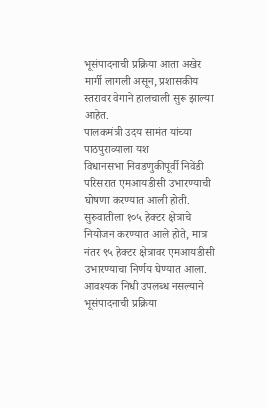भूसंपादनाची प्रक्रिया आता अखेर मार्गी लागली असून, प्रशासकीय स्तरावर वेगाने हालचाली सुरू झाल्या आहेत.
पालकमंत्री उदय सामंत यांच्या पाठपुराव्याला यश
विधानसभा निवडणुकीपूर्वी निवेंडी परिसरात एमआयडीसी उभारण्याची घोषणा करण्यात आली होती. सुरुवातीला १०५ हेक्टर क्षेत्राचे नियोजन करण्यात आले होते, मात्र नंतर ९५ हेक्टर क्षेत्रावर एमआयडीसी उभारण्याचा निर्णय घेण्यात आला. आवश्यक निधी उपलब्ध नसल्याने भूसंपादनाची प्रक्रिया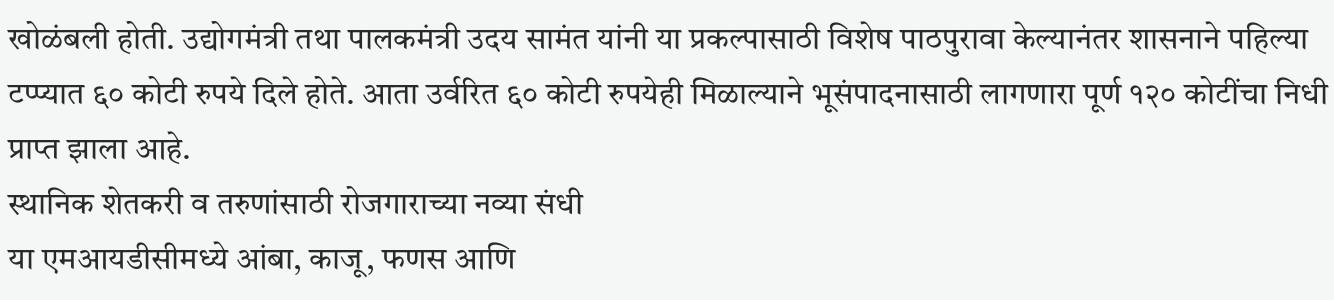खोळंबली होती. उद्योगमंत्री तथा पालकमंत्री उदय सामंत यांनी या प्रकल्पासाठी विशेष पाठपुरावा केल्यानंतर शासनाने पहिल्या टप्प्यात ६० कोटी रुपये दिले होते. आता उर्वरित ६० कोटी रुपयेही मिळाल्याने भूसंपादनासाठी लागणारा पूर्ण १२० कोटींचा निधी प्राप्त झाला आहे.
स्थानिक शेतकरी व तरुणांसाठी रोजगाराच्या नव्या संधी
या एमआयडीसीमध्ये आंबा, काजू, फणस आणि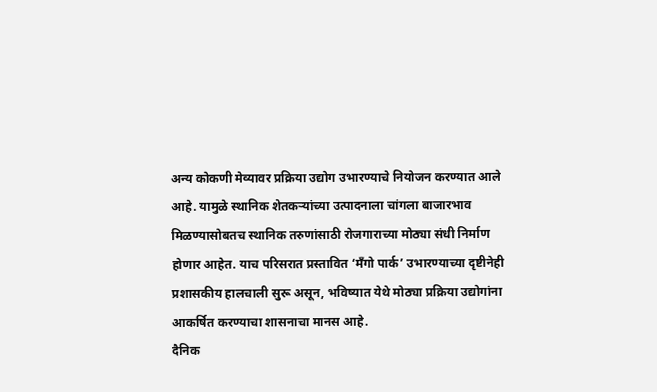अन्य कोकणी मेव्यावर प्रक्रिया उद्योग उभारण्याचे नियोजन करण्यात आले आहे. यामुळे स्थानिक शेतकऱ्यांच्या उत्पादनाला चांगला बाजारभाव मिळण्यासोबतच स्थानिक तरुणांसाठी रोजगाराच्या मोठ्या संधी निर्माण होणार आहेत. याच परिसरात प्रस्तावित ‘मॅंगो पार्क’ उभारण्याच्या दृष्टीनेही प्रशासकीय हालचाली सुरू असून, भविष्यात येथे मोठ्या प्रक्रिया उद्योगांना आकर्षित करण्याचा शासनाचा मानस आहे.
दैनिक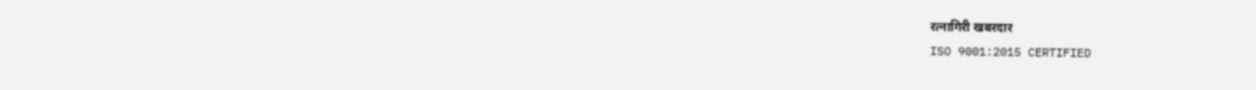रत्नागिरी खबरदार
ISO 9001:2015 CERTIFIED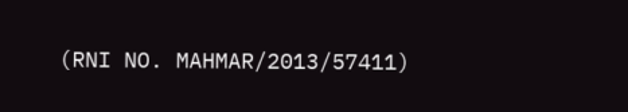(RNI NO. MAHMAR/2013/57411)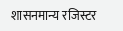शासनमान्य रजिस्टर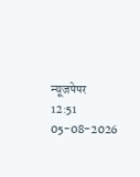न्यूजपेपर
12:51 05-08-2026